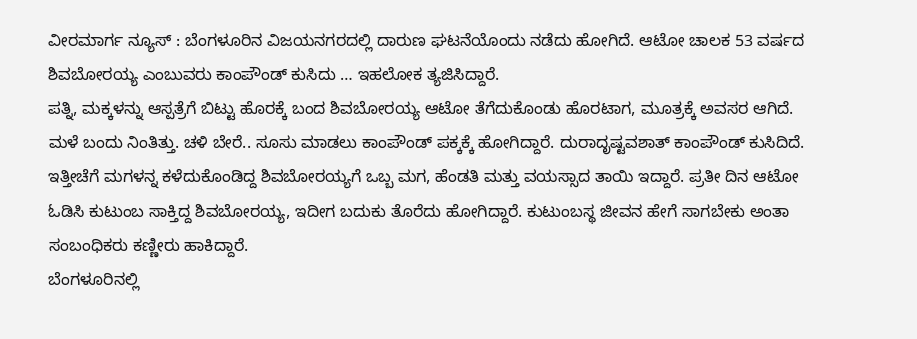ವೀರಮಾರ್ಗ ನ್ಯೂಸ್ : ಬೆಂಗಳೂರಿನ ವಿಜಯನಗರದಲ್ಲಿ ದಾರುಣ ಘಟನೆಯೊಂದು ನಡೆದು ಹೋಗಿದೆ. ಆಟೋ ಚಾಲಕ 53 ವರ್ಷದ ಶಿವಬೋರಯ್ಯ ಎಂಬುವರು ಕಾಂಪೌಂಡ್ ಕುಸಿದು … ಇಹಲೋಕ ತ್ಯಜಿಸಿದ್ದಾರೆ.
ಪತ್ನಿ, ಮಕ್ಕಳನ್ನು ಆಸ್ಪತ್ರೆಗೆ ಬಿಟ್ಟು ಹೊರಕ್ಕೆ ಬಂದ ಶಿವಬೋರಯ್ಯ ಆಟೋ ತೆಗೆದುಕೊಂಡು ಹೊರಟಾಗ, ಮೂತ್ರಕ್ಕೆ ಅವಸರ ಆಗಿದೆ. ಮಳೆ ಬಂದು ನಿಂತಿತ್ತು. ಚಳಿ ಬೇರೆ.. ಸೂಸು ಮಾಡಲು ಕಾಂಪೌಂಡ್ ಪಕ್ಕಕ್ಕೆ ಹೋಗಿದ್ದಾರೆ. ದುರಾದೃಷ್ಟವಶಾತ್ ಕಾಂಪೌಂಡ್ ಕುಸಿದಿದೆ.
ಇತ್ತೀಚೆಗೆ ಮಗಳನ್ನ ಕಳೆದುಕೊಂಡಿದ್ದ ಶಿವಬೋರಯ್ಯಗೆ ಒಬ್ಬ ಮಗ, ಹೆಂಡತಿ ಮತ್ತು ವಯಸ್ಸಾದ ತಾಯಿ ಇದ್ದಾರೆ. ಪ್ರತೀ ದಿನ ಆಟೋ ಓಡಿಸಿ ಕುಟುಂಬ ಸಾಕ್ತಿದ್ದ ಶಿವಬೋರಯ್ಯ, ಇದೀಗ ಬದುಕು ತೊರೆದು ಹೋಗಿದ್ದಾರೆ. ಕುಟುಂಬಸ್ಥ ಜೀವನ ಹೇಗೆ ಸಾಗಬೇಕು ಅಂತಾ ಸಂಬಂಧಿಕರು ಕಣ್ಣೀರು ಹಾಕಿದ್ದಾರೆ.
ಬೆಂಗಳೂರಿನಲ್ಲಿ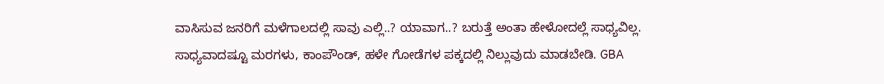ವಾಸಿಸುವ ಜನರಿಗೆ ಮಳೆಗಾಲದಲ್ಲಿ ಸಾವು ಎಲ್ಲಿ..? ಯಾವಾಗ..? ಬರುತ್ತೆ ಅಂತಾ ಹೇಳೋದಲ್ಲೆ ಸಾಧ್ಯವಿಲ್ಲ. ಸಾಧ್ಯವಾದಷ್ಟೂ ಮರಗಳು, ಕಾಂಪೌಂಡ್, ಹಳೇ ಗೋಡೆಗಳ ಪಕ್ಕದಲ್ಲಿ ನಿಲ್ಲುವುದು ಮಾಡಬೇಡಿ. GBA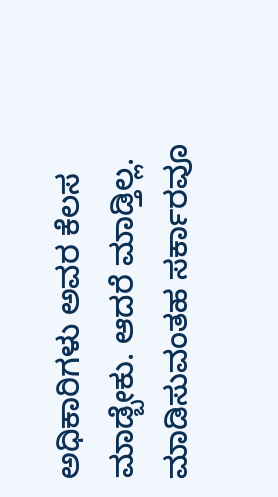ಅಧಿಕಾರಿಗಳು ಅವರ ಕೆಲಸ ಮಾಡ್ಬೇಕು. ಆದರೆ ಮಾಡ್ತಿಲ್ಲ. ಮಾಡಿಸುವಂತಹ ಸರ್ಕಾರವೂ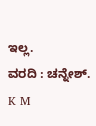ಇಲ್ಲ.
ವರದಿ : ಚನ್ನೇಶ್. K M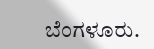ಬೆಂಗಳೂರು.